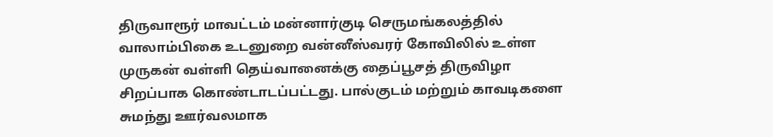திருவாரூர் மாவட்டம் மன்னார்குடி செருமங்கலத்தில் வாலாம்பிகை உடனுறை வன்னீஸ்வரர் கோவிலில் உள்ள முருகன் வள்ளி தெய்வானைக்கு தைப்பூசத் திருவிழா சிறப்பாக கொண்டாடப்பட்டது. பால்குடம் மற்றும் காவடிகளை சுமந்து ஊர்வலமாக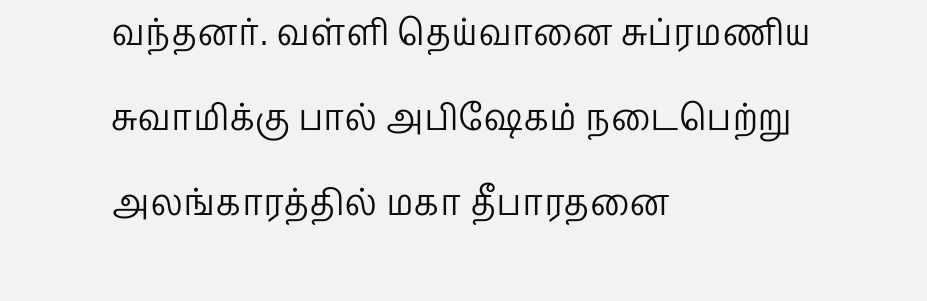வந்தனர். வள்ளி தெய்வானை சுப்ரமணிய சுவாமிக்கு பால் அபிஷேகம் நடைபெற்று அலங்காரத்தில் மகா தீபாரதனை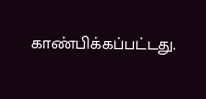காண்பிக்கப்பட்டது.